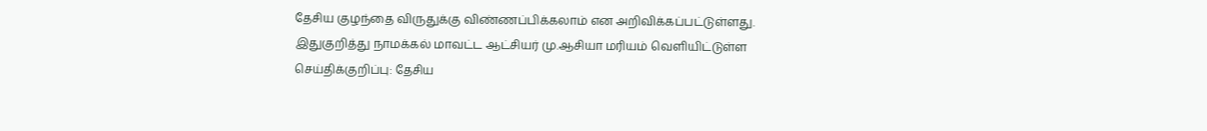தேசிய குழந்தை விருதுக்கு விண்ணப்பிக்கலாம் என அறிவிக்கப்பட்டுள்ளது.
இதுகுறித்து நாமக்கல் மாவட்ட ஆட்சியர் மு.ஆசியா மரியம் வெளியிட்டுள்ள செய்திக்குறிப்பு: தேசிய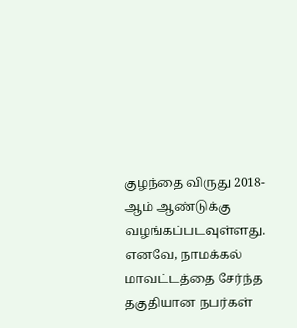குழந்தை விருது 2018-ஆம் ஆண்டுக்கு வழங்கப்படவுள்ளது. எனவே, நாமக்கல் மாவட்டத்தை சேர்ந்த தகுதியான நபர்கள்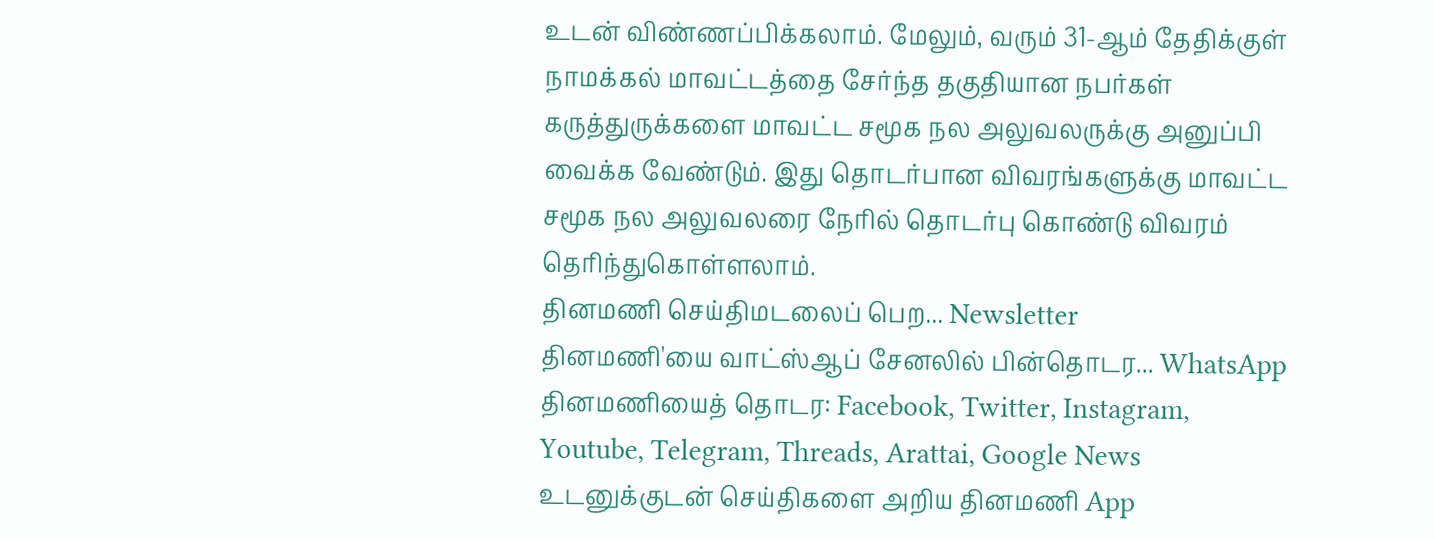உடன் விண்ணப்பிக்கலாம். மேலும், வரும் 31-ஆம் தேதிக்குள் நாமக்கல் மாவட்டத்தை சேர்ந்த தகுதியான நபர்கள் கருத்துருக்களை மாவட்ட சமூக நல அலுவலருக்கு அனுப்பி வைக்க வேண்டும். இது தொடர்பான விவரங்களுக்கு மாவட்ட சமூக நல அலுவலரை நேரில் தொடர்பு கொண்டு விவரம் தெரிந்துகொள்ளலாம்.
தினமணி செய்திமடலைப் பெற... Newsletter
தினமணி'யை வாட்ஸ்ஆப் சேனலில் பின்தொடர... WhatsApp
தினமணியைத் தொடர: Facebook, Twitter, Instagram, Youtube, Telegram, Threads, Arattai, Google News
உடனுக்குடன் செய்திகளை அறிய தினமணி App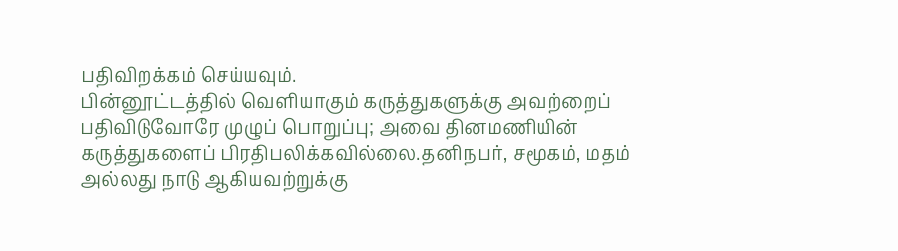பதிவிறக்கம் செய்யவும்.
பின்னூட்டத்தில் வெளியாகும் கருத்துகளுக்கு அவற்றைப் பதிவிடுவோரே முழுப் பொறுப்பு; அவை தினமணியின் கருத்துகளைப் பிரதிபலிக்கவில்லை.தனிநபர், சமூகம், மதம் அல்லது நாடு ஆகியவற்றுக்கு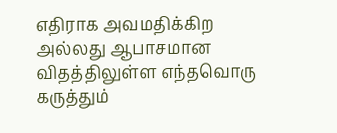எதிராக அவமதிக்கிற அல்லது ஆபாசமான விதத்திலுள்ள எந்தவொரு கருத்தும்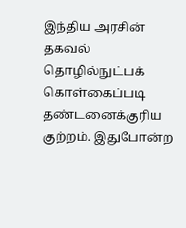இந்திய அரசின் தகவல் தொழில்நுட்பக் கொள்கைப்படி தண்டனைக்குரிய குற்றம். இதுபோன்ற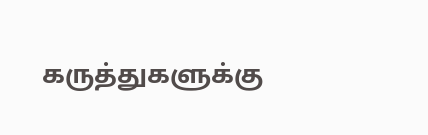கருத்துகளுக்கு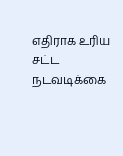எதிராக உரிய சட்ட நடவடிக்கை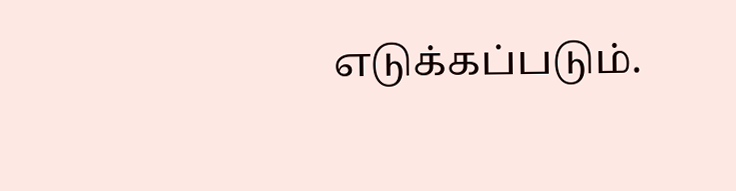எடுக்கப்படும்.